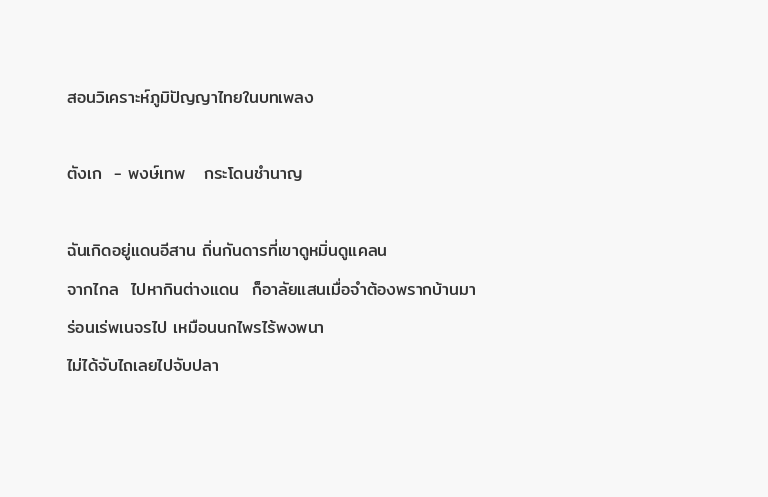สอนวิเคราะห์ภูมิปัญญาไทยในบทเพลง

ตังเก  - พงษ์เทพ   กระโดนชำนาญ

ฉันเกิดอยู่แดนอีสาน ถิ่นกันดารที่เขาดูหมิ่นดูแคลน
จากไกล  ไปหากินต่างแดน  ก็อาลัยแสนเมื่อจำต้องพรากบ้านมา
ร่อนเร่พเนจรไป เหมือนนกไพรไร้พงพนา
ไม่ได้จับไถเลยไปจับปลา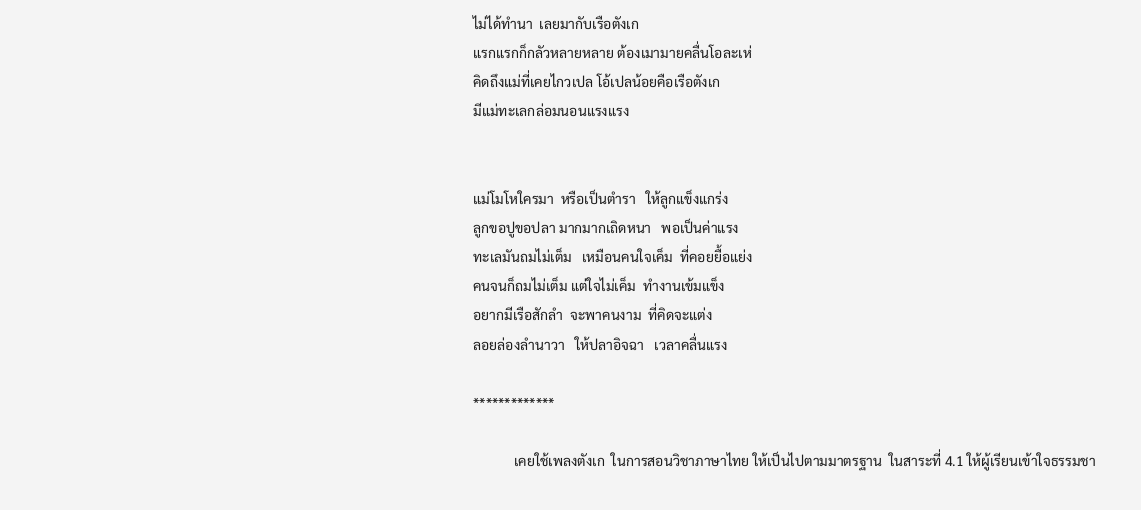ไม่ได้ทำนา  เลยมากับเรือตังเก
แรกแรกก็กลัวหลายหลาย ต้องเมามายคลื่นโอละเห่
คิดถึงแม่ที่เคยไกวเปล โอ้เปลน้อยคือเรือตังเก
มีแม่ทะเลกล่อมนอนแรงแรง


แม่โมโหใครมา  หรือเป็นตำรา   ให้ลูกแข็งแกร่ง
ลูกขอปูขอปลา มากมากเถิดหนา   พอเป็นค่าแรง
ทะเลมันถมไม่เต็ม   เหมือนคนใจเค็ม  ที่คอยยื้อแย่ง
คนจนก็ถมไม่เต็ม แต่ใจไม่เค็ม  ทำงานเข้มแข็ง
อยากมีเรือสักลำ  จะพาคนงาม  ที่คิดจะแต่ง
ลอยล่องลำนาวา   ให้ปลาอิจฉา   เวลาคลื่นแรง

*************

            เคยใช้เพลงตังเก  ในการสอนวิชาภาษาไทย ให้เป็นไปตามมาตรฐาน  ในสาระที่ 4.1 ให้ผู้เรียนเข้าใจธรรมชา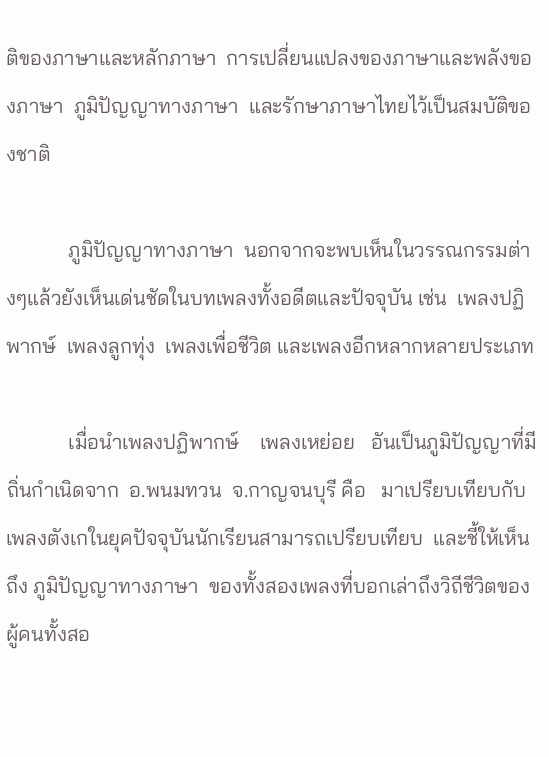ติของภาษาและหลักภาษา  การเปลี่ยนแปลงของภาษาและพลังของภาษา  ภูมิปัญญาทางภาษา  และรักษาภาษาไทยไว้เป็นสมบัติของชาติ

            ภูมิปัญญาทางภาษา  นอกจากจะพบเห็นในวรรณกรรมต่างๆแล้วยังเห็นเด่นชัดในบทเพลงทั้งอดีตและปัจจุบัน เช่น  เพลงปฏิพากษ์  เพลงลูกทุ่ง  เพลงเพื่อชีวิต และเพลงอีกหลากหลายประเภท

            เมื่อนำเพลงปฏิพากษ์    เพลงเหย่อย   อันเป็นภูมิปัญญาที่มีถิ่นกำเนิดจาก  อ.พนมทวน  จ.กาญจนบุรี คือ   มาเปรียบเทียบกับเพลงตังเกในยุคปัจจุบันนักเรียนสามารถเปรียบเทียบ  และชี้ให้เห็นถึง ภูมิปัญญาทางภาษา  ของทั้งสองเพลงที่บอกเล่าถึงวิถีชีวิตของผู้คนทั้งสอ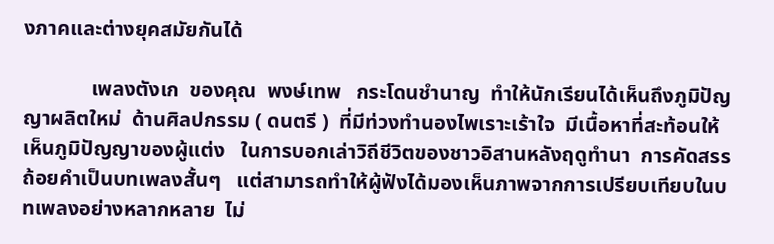งภาคและต่างยุคสมัยกันได้

             เพลงตังเก  ของคุณ  พงษ์เทพ   กระโดนชำนาญ  ทำให้นักเรียนได้เห็นถึงภูมิปัญญาผลิตใหม่  ด้านศิลปกรรม ( ดนตรี )  ที่มีท่วงทำนองไพเราะเร้าใจ  มีเนื้อหาที่สะท้อนให้เห็นภูมิปัญญาของผู้แต่ง   ในการบอกเล่าวิถีชีวิตของชาวอิสานหลังฤดูทำนา  การคัดสรรถ้อยคำเป็นบทเพลงสั้นๆ   แต่สามารถทำให้ผู้ฟังได้มองเห็นภาพจากการเปรียบเทียบในบทเพลงอย่างหลากหลาย  ไม่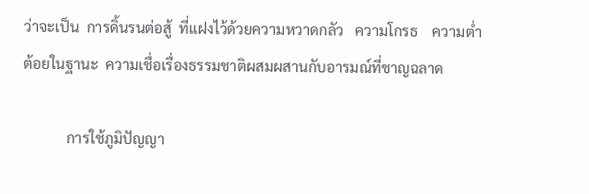ว่าจะเป็น  การดิ้นรนต่อสู้  ที่แฝงไว้ด้วยความหวาดกลัว   ความโกรธ    ความต่ำต้อยในฐานะ  ความเชื่อเรื่องธรรมชาติผสมผสานกับอารมณ์ที่ชาญฉลาด

            การใช้ภูมิปัญญา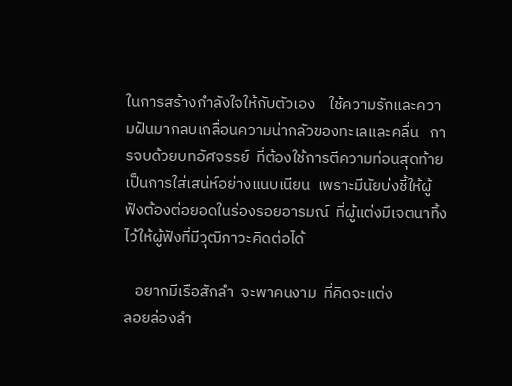ในการสร้างกำลังใจให้กับตัวเอง    ใช้ความรักและความฝันมากลบเกลื่อนความน่ากลัวของทะเลและคลื่น   การจบด้วยบทอัศจรรย์  ที่ต้องใช้การตีความท่อนสุดท้าย  เป็นการใส่เสน่ห์อย่างแนบเนียน  เพราะมีนัยบ่งชี้ให้ผู้ฟังต้องต่อยอดในร่องรอยอารมณ์  ที่ผู้แต่งมีเจตนาทิ้งไว้ให้ผู้ฟังที่มีวุฒิภาวะคิดต่อได้

   อยากมีเรือสักลำ  จะพาคนงาม  ที่คิดจะแต่ง
ลอยล่องลำ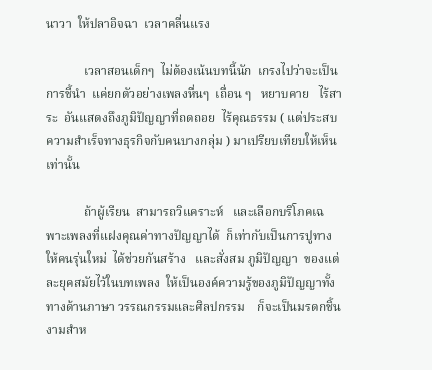นาวา  ให้ปลาอิจฉา  เวลาคลื่นแรง

            เวลาสอนเด็กๆ  ไม่ต้องเน้นบทนี้นัก  เกรงไปว่าจะเป็นการชี้นำ  แค่ยกตัวอย่างเพลงหื่นๆ  เถื่อน ๆ   หยาบคาย   ไร้สาระ  อันแสดงถึงภูมิปัญญาที่ถดถอย  ไร้คุณธรรม ( แต่ประสบความสำเร็จทางธุรกิจกับคนบางกลุ่ม ) มาเปรียบเทียบให้เห็นเท่านั้น

            ถ้าผู้เรียน  สามารถวิแคราะห์   และเลือกบริโภคเฉพาะเพลงที่แฝงคุณค่าทางปัญญาได้  ก็เท่ากับเป็นการปูทางให้คนรุ่นใหม่  ได้ช่วยกันสร้าง   และสั่งสม ภูมิปัญญา  ของแต่ละยุคสมัยไว้ในบทเพลง  ให้เป็นองค์ความรู้ของภูมิปัญญาทั้งทางด้านภาษา วรรณกรรมและศิลปกรรม    ก็จะเป็นมรดกชิ้นงามสำห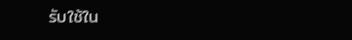รับใช้ใน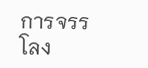การจรรโลง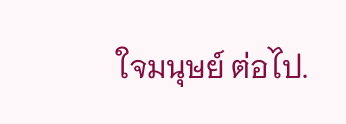ใจมนุษย์ ต่อไป.